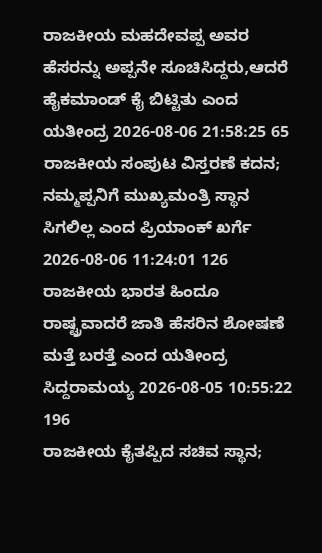ರಾಜಕೀಯ ಮಹದೇವಪ್ಪ ಅವರ ಹೆಸರನ್ನು ಅಪ್ಪನೇ ಸೂಚಿಸಿದ್ದರು,ಆದರೆ ಹೈಕಮಾಂಡ್ ಕೈ ಬಿಟ್ಟಿತು ಎಂದ ಯತೀಂದ್ರ 2026-08-06 21:58:25 65
ರಾಜಕೀಯ ಸಂಪುಟ ವಿಸ್ತರಣೆ ಕದನ; ನಮ್ಮಪ್ಪನಿಗೆ ಮುಖ್ಯಮಂತ್ರಿ ಸ್ಥಾನ ಸಿಗಲಿಲ್ಲ ಎಂದ ಪ್ರಿಯಾಂಕ್ ಖರ್ಗೆ 2026-08-06 11:24:01 126
ರಾಜಕೀಯ ಭಾರತ ಹಿಂದೂ ರಾಷ್ಟ್ರವಾದರೆ ಜಾತಿ ಹೆಸರಿನ ಶೋಷಣೆ ಮತ್ತೆ ಬರತ್ತೆ ಎಂದ ಯತೀಂದ್ರ ಸಿದ್ದರಾಮಯ್ಯ 2026-08-05 10:55:22 196
ರಾಜಕೀಯ ಕೈತಪ್ಪಿದ ಸಚಿವ ಸ್ಥಾನ;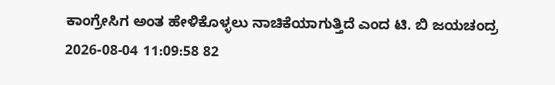ಕಾಂಗ್ರೇಸಿಗ ಅಂತ ಹೇಳಿಕೊಳ್ಳಲು ನಾಚಿಕೆಯಾಗುತ್ತಿದೆ ಎಂದ ಟಿ. ಬಿ ಜಯಚಂದ್ರ 2026-08-04 11:09:58 82